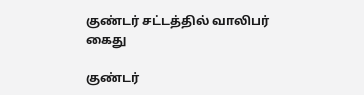குண்டர் சட்டத்தில் வாலிபர் கைது

குண்டர்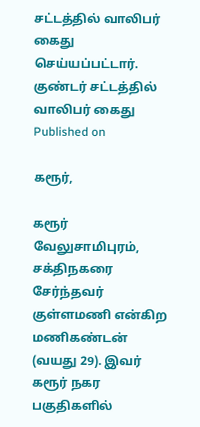சட்டத்தில் வாலிபர் கைது செய்யப்பட்டார்.
குண்டர் சட்டத்தில் வாலிபர் கைது
Published on

கரூர்,

கரூர் வேலுசாமிபுரம், சக்திநகரை சேர்ந்தவர் குள்ளமணி என்கிற மணிகண்டன் (வயது 29). இவர் கரூர் நகர பகுதிகளில்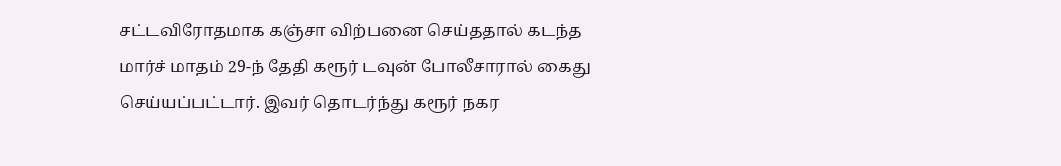சட்டவிரோதமாக கஞ்சா விற்பனை செய்ததால் கடந்த மார்ச் மாதம் 29-ந் தேதி கரூர் டவுன் போலீசாரால் கைது செய்யப்பட்டார். இவர் தொடர்ந்து கரூர் நகர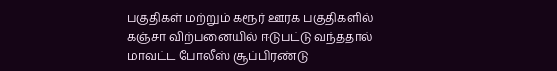பகுதிகள் மற்றும் கரூர் ஊரக பகுதிகளில் கஞ்சா விற்பனையில் ஈடுபட்டு வந்ததால் மாவட்ட போலீஸ் சூப்பிரண்டு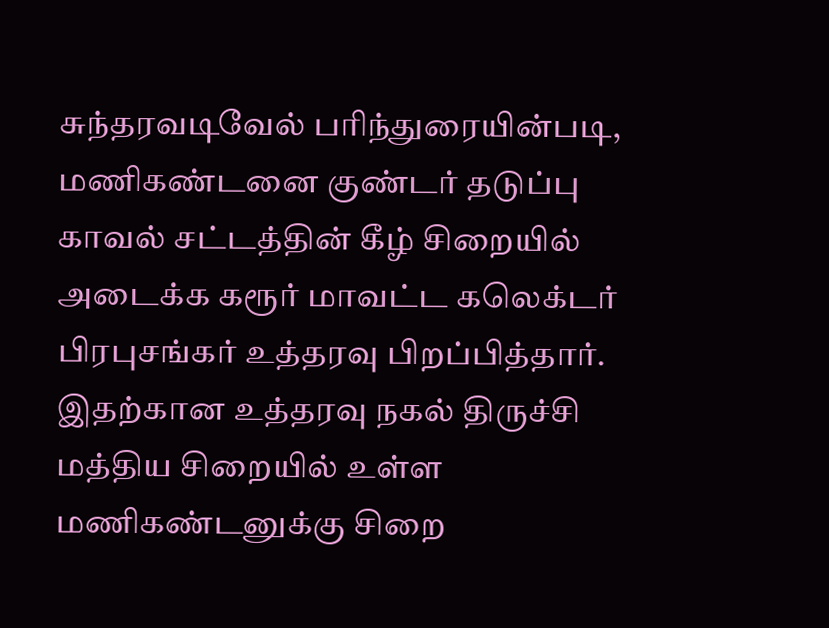சுந்தரவடிவேல் பரிந்துரையின்படி, மணிகண்டனை குண்டர் தடுப்பு காவல் சட்டத்தின் கீழ் சிறையில் அடைக்க கரூர் மாவட்ட கலெக்டர் பிரபுசங்கர் உத்தரவு பிறப்பித்தார். இதற்கான உத்தரவு நகல் திருச்சி மத்திய சிறையில் உள்ள மணிகண்டனுக்கு சிறை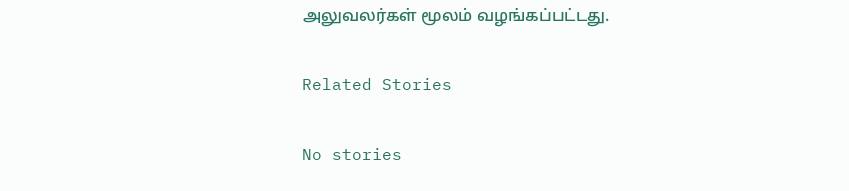அலுவலர்கள் மூலம் வழங்கப்பட்டது.

Related Stories

No stories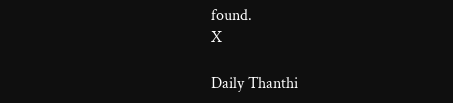found.
X

Daily Thanthi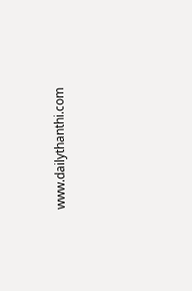www.dailythanthi.com